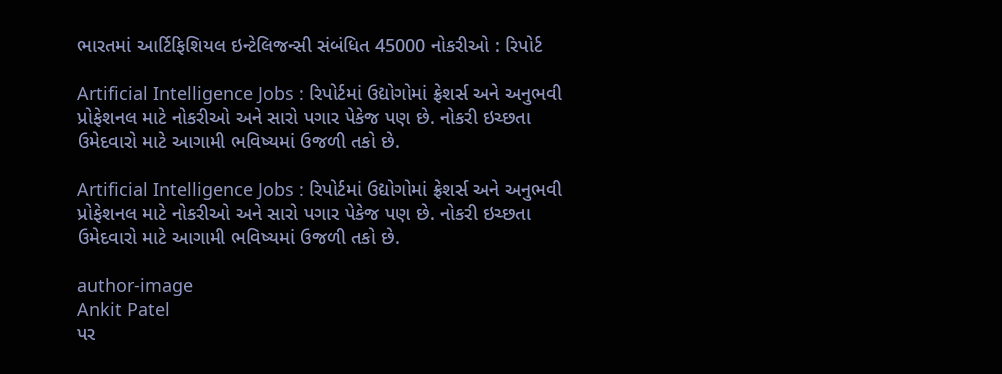ભારતમાં આર્ટિફિશિયલ ઇન્ટેલિજન્સી સંબંધિત 45000 નોકરીઓ : રિપોર્ટ

Artificial Intelligence Jobs : રિપોર્ટમાં ઉદ્યોગોમાં ફ્રેશર્સ અને અનુભવી પ્રોફેશનલ માટે નોકરીઓ અને સારો પગાર પેકેજ પણ છે. નોકરી ઇચ્છતા ઉમેદવારો માટે આગામી ભવિષ્યમાં ઉજળી તકો છે.

Artificial Intelligence Jobs : રિપોર્ટમાં ઉદ્યોગોમાં ફ્રેશર્સ અને અનુભવી પ્રોફેશનલ માટે નોકરીઓ અને સારો પગાર પેકેજ પણ છે. નોકરી ઇચ્છતા ઉમેદવારો માટે આગામી ભવિષ્યમાં ઉજળી તકો છે.

author-image
Ankit Patel
પર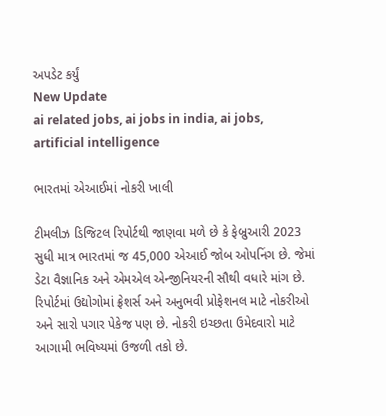અપડેટ કર્યું
New Update
ai related jobs, ai jobs in india, ai jobs, artificial intelligence

ભારતમાં એઆઈમાં નોકરી ખાલી

ટીમલીઝ ડિજિટલ રિપોર્ટથી જાણવા મળે છે કે ફેબ્રુઆરી 2023 સુધી માત્ર ભારતમાં જ 45,000 એઆઈ જોબ ઓપનિંગ છે. જેમાં ડેટા વૈજ્ઞાનિક અને એમએલ એન્જીનિયરની સૌથી વધારે માંગ છે. રિપોર્ટમાં ઉદ્યોગોમાં ફ્રેશર્સ અને અનુભવી પ્રોફેશનલ માટે નોકરીઓ અને સારો પગાર પેકેજ પણ છે. નોકરી ઇચ્છતા ઉમેદવારો માટે આગામી ભવિષ્યમાં ઉજળી તકો છે.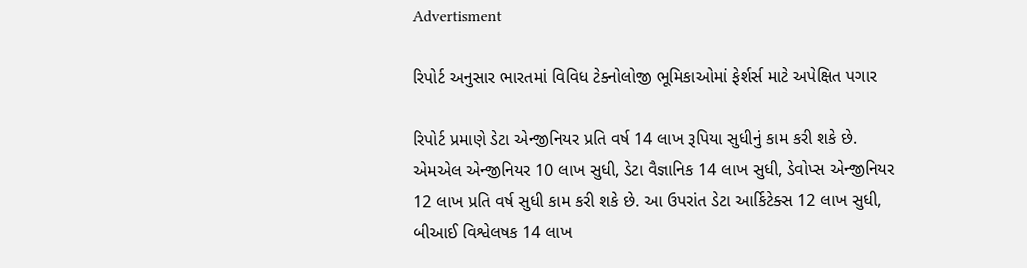Advertisment

રિપોર્ટ અનુસાર ભારતમાં વિવિધ ટેક્નોલોજી ભૂમિકાઓમાં ફેર્શર્સ માટે અપેક્ષિત પગાર

રિપોર્ટ પ્રમાણે ડેટા એન્જીનિયર પ્રતિ વર્ષ 14 લાખ રૂપિયા સુધીનું કામ કરી શકે છે. એમએલ એન્જીનિયર 10 લાખ સુધી, ડેટા વૈજ્ઞાનિક 14 લાખ સુધી, ડેવોપ્સ એન્જીનિયર 12 લાખ પ્રતિ વર્ષ સુધી કામ કરી શકે છે. આ ઉપરાંત ડેટા આર્કિટેક્સ 12 લાખ સુધી, બીઆઈ વિશ્વેલષક 14 લાખ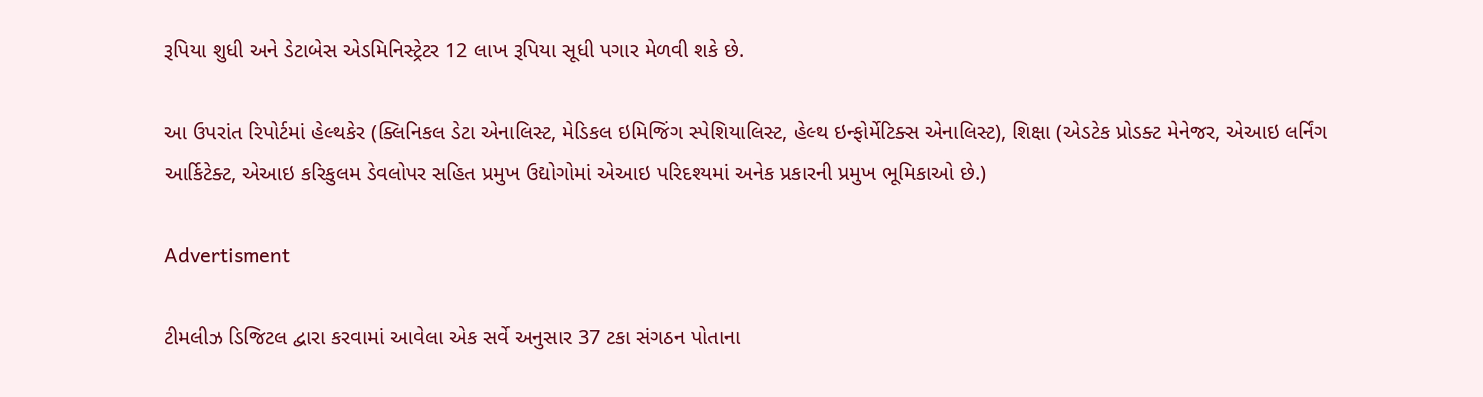રૂપિયા શુધી અને ડેટાબેસ એડમિનિસ્ટ્રેટર 12 લાખ રૂપિયા સૂધી પગાર મેળવી શકે છે.

આ ઉપરાંત રિપોર્ટમાં હેલ્થકેર (ક્લિનિકલ ડેટા એનાલિસ્ટ, મેડિકલ ઇમિજિંગ સ્પેશિયાલિસ્ટ, હેલ્થ ઇન્ફોર્મેટિક્સ એનાલિસ્ટ), શિક્ષા (એડટેક પ્રોડક્ટ મેનેજર, એઆઇ લર્નિંગ આર્કિટેક્ટ, એઆઇ કરિકુલમ ડેવલોપર સહિત પ્રમુખ ઉદ્યોગોમાં એઆઇ પરિદશ્યમાં અનેક પ્રકારની પ્રમુખ ભૂમિકાઓ છે.)

Advertisment

ટીમલીઝ ડિજિટલ દ્વારા કરવામાં આવેલા એક સર્વે અનુસાર 37 ટકા સંગઠન પોતાના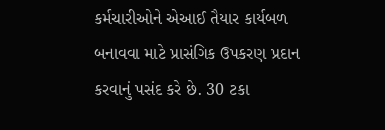કર્મચારીઓને એઆઈ તૈયાર કાર્યબળ બનાવવા માટે પ્રાસંગિક ઉપકરણ પ્રદાન કરવાનું પસંદ કરે છે. 30 ટકા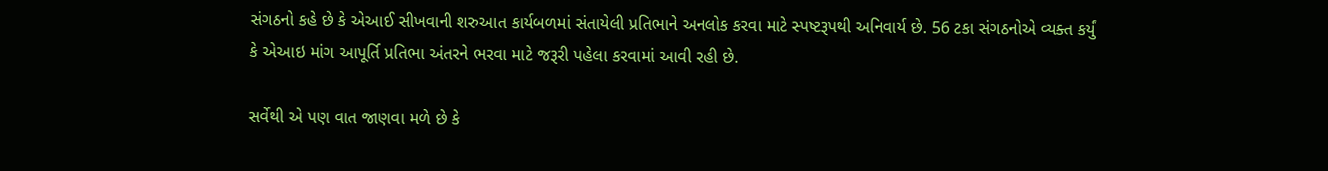સંગઠનો કહે છે કે એઆઈ સીખવાની શરુઆત કાર્યબળમાં સંતાયેલી પ્રતિભાને અનલોક કરવા માટે સ્પષ્ટરૂપથી અનિવાર્ય છે. 56 ટકા સંગઠનોએ વ્યક્ત કર્યું કે એઆઇ માંગ આપૂર્તિ પ્રતિભા અંતરને ભરવા માટે જરૂરી પહેલા કરવામાં આવી રહી છે.

સર્વેથી એ પણ વાત જાણવા મળે છે કે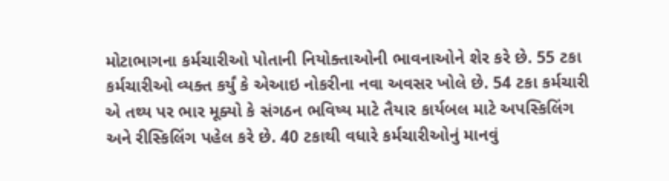મોટાભાગના કર્મચારીઓ પોતાની નિયોક્તાઓની ભાવનાઓને શેર કરે છે. 55 ટકા કર્મચારીઓ વ્યક્ત કર્યું કે એઆઇ નોકરીના નવા અવસર ખોલે છે. 54 ટકા કર્મચારી એ તથ્ય પર ભાર મૂક્યો કે સંગઠન ભવિષ્ય માટે તૈયાર કાર્યબલ માટે અપસ્કિલિંગ અને રીસ્કિલિંગ પહેલ કરે છે. 40 ટકાથી વધારે કર્મચારીઓનું માનવું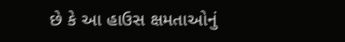છે કે આ હાઉસ ક્ષમતાઓનું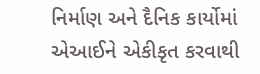નિર્માણ અને દૈનિક કાર્યોમાં એઆઈને એકીકૃત કરવાથી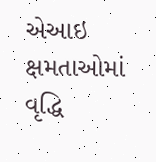એઆઇ ક્ષમતાઓમાં વૃદ્ધિ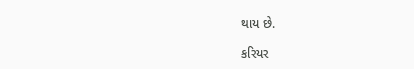થાય છે.

કરિયર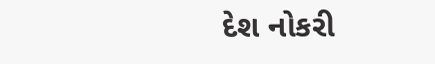દેશ નોકરી